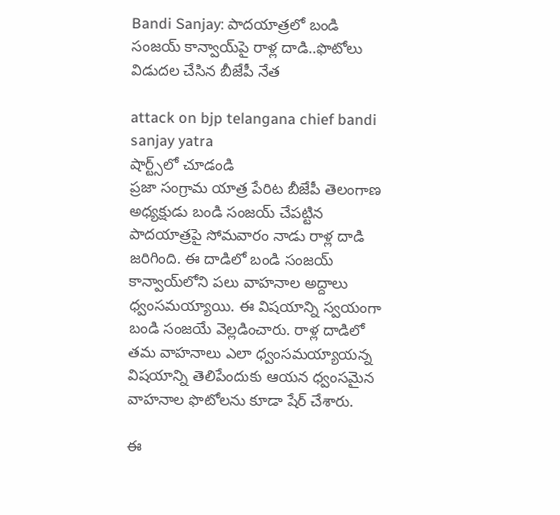Bandi Sanjay: పాద‌యాత్ర‌లో బండి సంజ‌య్ కాన్వాయ్‌పై రాళ్ల దాడి..ఫొటోలు విడుద‌ల చేసిన బీజేపీ నేత‌

attack on bjp telangana chief bandi sanjay yatra
షార్ట్స్‌లో చూడండి
ప్ర‌జా సంగ్రామ యాత్ర పేరిట బీజేపీ తెలంగాణ అధ్య‌క్షుడు బండి సంజ‌య్ చేప‌ట్టిన పాద‌యాత్ర‌పై సోమ‌వారం నాడు రాళ్ల దాడి జ‌రిగింది. ఈ దాడిలో బండి సంజ‌య్ కాన్వాయ్‌లోని ప‌లు వాహ‌నాల అద్దాలు ధ్వంస‌మ‌య్యాయి. ఈ విష‌యాన్ని స్వ‌యంగా బండి సంజ‌యే వెల్ల‌డించారు. రాళ్ల దాడిలో త‌మ వాహ‌నాలు ఎలా ధ్వంస‌మ‌య్యాయ‌న్న విష‌యాన్ని తెలిపేందుకు ఆయ‌న ధ్వంస‌మైన వాహ‌నాల ఫొటోల‌ను కూడా షేర్ చేశారు.

ఈ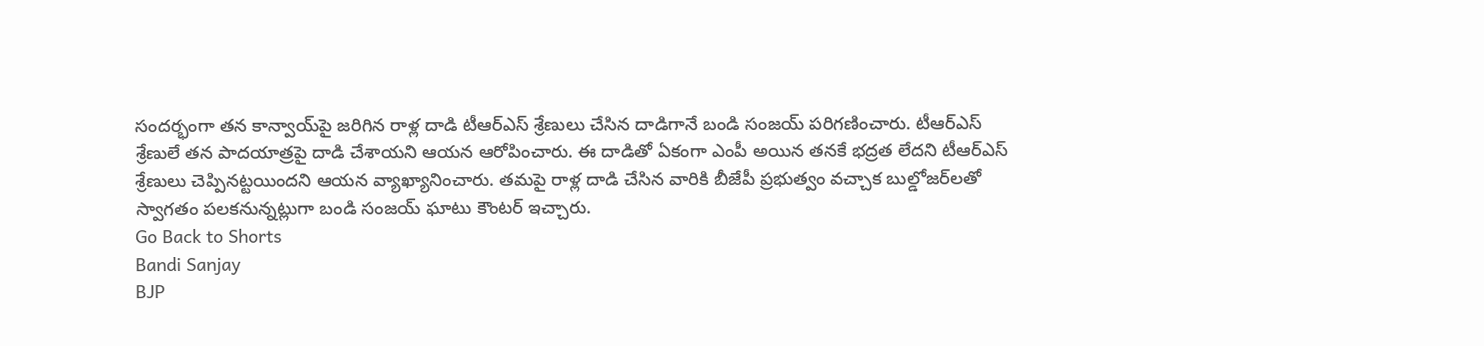సంద‌ర్భంగా త‌న కాన్వాయ్‌పై జ‌రిగిన రాళ్ల దాడి టీఆర్ఎస్ శ్రేణులు చేసిన దాడిగానే బండి సంజ‌య్ ప‌రిగ‌ణించారు. టీఆర్ఎస్ శ్రేణులే త‌న పాద‌యాత్ర‌పై దాడి చేశాయ‌ని ఆయ‌న ఆరోపించారు. ఈ దాడితో ఏకంగా ఎంపీ అయిన త‌న‌కే భ‌ద్ర‌త లేద‌ని టీఆర్ఎస్ శ్రేణులు చెప్పిన‌ట్టయిందని ఆయ‌న వ్యాఖ్యానించారు. త‌మ‌పై రాళ్ల దాడి చేసిన వారికి బీజేపీ ప్ర‌భుత్వం వ‌చ్చాక‌ బుల్డోజ‌ర్‌ల‌తో స్వాగ‌తం ప‌ల‌క‌నున్న‌ట్లుగా బండి సంజ‌య్ ఘాటు కౌంట‌ర్ ఇచ్చారు.
Go Back to Shorts
Bandi Sanjay
BJP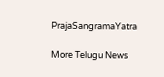PrajaSangramaYatra

More Telugu News